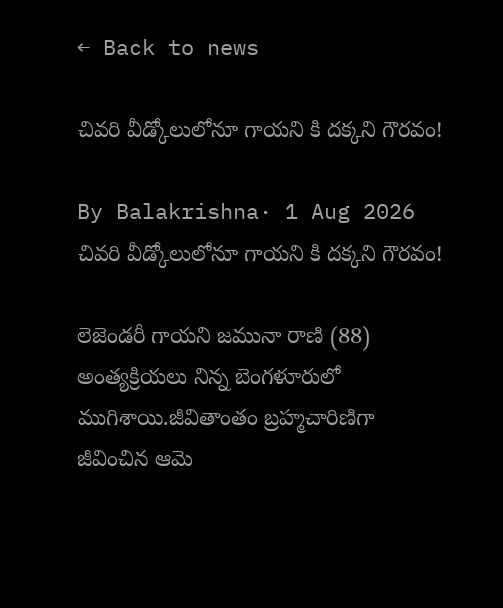← Back to news

చివరి వీడ్కోలులోనూ గాయని కి దక్కని గౌరవం!

By Balakrishna· 1 Aug 2026
చివరి వీడ్కోలులోనూ గాయని కి దక్కని గౌరవం!

లెజెండరీ గాయని జమునా రాణి (88) అంత్యక్రియలు నిన్న బెంగళూరులో ముగిశాయి.జీవితాంతం బ్రహ్మచారిణిగా జీవించిన ఆమె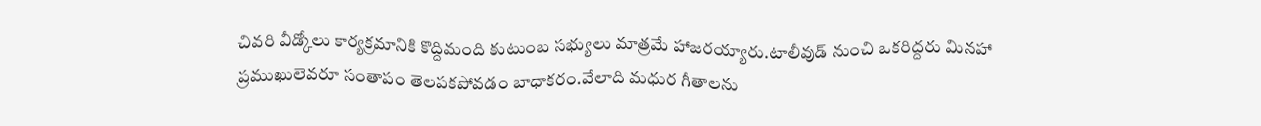చివరి వీడ్కోలు కార్యక్రమానికి కొద్దిమంది కుటుంబ సభ్యులు మాత్రమే హాజరయ్యారు.టాలీవుడ్ నుంచి ఒకరిద్దరు మినహా ప్రముఖులెవరూ సంతాపం తెలపకపోవడం బాధాకరం.వేలాది మధుర గీతాలను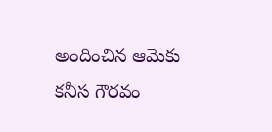అందించిన ఆమెకు కనీస గౌరవం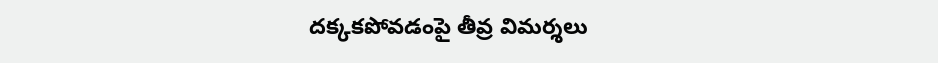దక్కకపోవడంపై తీవ్ర విమర్శలు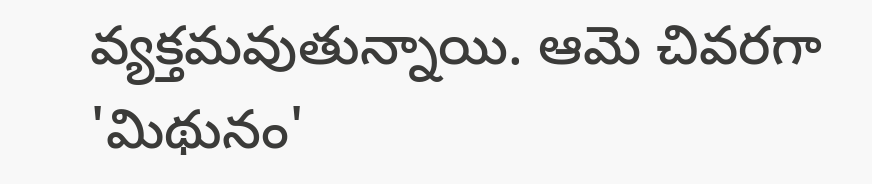వ్యక్తమవుతున్నాయి. ఆమె చివరగా 'మిథునం'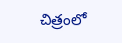చిత్రంలో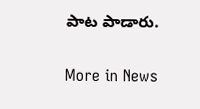పాట పాడారు.

More in News